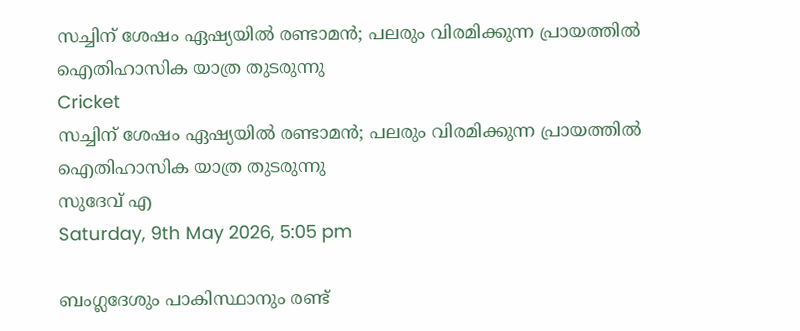സച്ചിന് ശേഷം ഏഷ്യയില്‍ രണ്ടാമന്‍; പലരും വിരമിക്കുന്ന പ്രായത്തില്‍ ഐതിഹാസിക യാത്ര തുടരുന്നു
Cricket
സച്ചിന് ശേഷം ഏഷ്യയില്‍ രണ്ടാമന്‍; പലരും വിരമിക്കുന്ന പ്രായത്തില്‍ ഐതിഹാസിക യാത്ര തുടരുന്നു
സുദേവ് എ
Saturday, 9th May 2026, 5:05 pm

ബംഗ്ലദേശും പാകിസ്ഥാനും രണ്ട്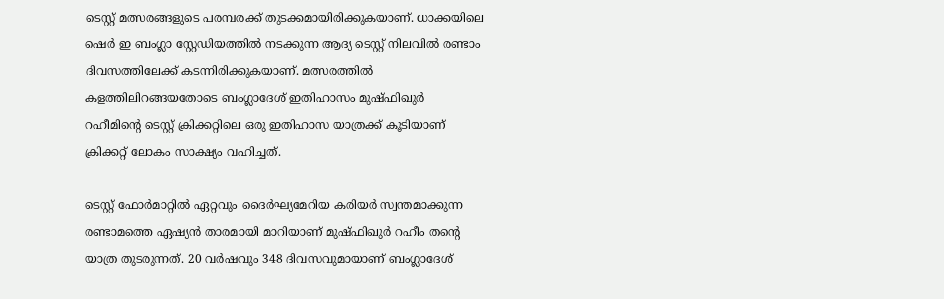ടെസ്റ്റ് മത്സരങ്ങളുടെ പരമ്പരക്ക് തുടക്കമായിരിക്കുകയാണ്. ധാക്കയിലെ ഷെര്‍ ഇ ബംഗ്ലാ സ്റ്റേഡിയത്തില്‍ നടക്കുന്ന ആദ്യ ടെസ്റ്റ് നിലവില്‍ രണ്ടാം ദിവസത്തിലേക്ക് കടന്നിരിക്കുകയാണ്. മത്സരത്തില്‍ കളത്തിലിറങ്ങയതോടെ ബംഗ്ലാദേശ് ഇതിഹാസം മുഷ്ഫിഖുര്‍ റഹീമിന്റെ ടെസ്റ്റ് ക്രിക്കറ്റിലെ ഒരു ഇതിഹാസ യാത്രക്ക് കൂടിയാണ് ക്രിക്കറ്റ് ലോകം സാക്ഷ്യം വഹിച്ചത്.

ടെസ്റ്റ് ഫോര്‍മാറ്റില്‍ ഏറ്റവും ദൈര്‍ഘ്യമേറിയ കരിയര്‍ സ്വന്തമാക്കുന്ന രണ്ടാമത്തെ ഏഷ്യന്‍ താരമായി മാറിയാണ് മുഷ്ഫിഖുര്‍ റഹീം തന്റെ യാത്ര തുടരുന്നത്. 20 വര്‍ഷവും 348 ദിവസവുമായാണ് ബംഗ്ലാദേശ്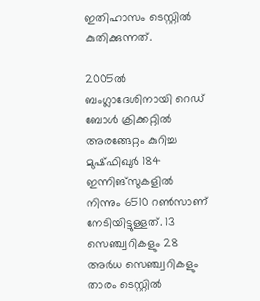ഇതിഹാസം ടെസ്റ്റില്‍ കുതിക്കുന്നത്.

2005ല്‍ ബംഗ്ലാദേശിനായി റെഡ് ബോള്‍ ക്രിക്കറ്റില്‍ അരങ്ങേറ്റം കുറിച്ച മുഷ്ഫിഖുര്‍ 184 ഇന്നിങ്സുകളില്‍ നിന്നും 6510 റണ്‍സാണ് നേടിയിട്ടുള്ളത്. 13 സെഞ്ച്വറികളും 28 അര്‍ധ സെഞ്ച്വറികളും താരം ടെസ്റ്റില്‍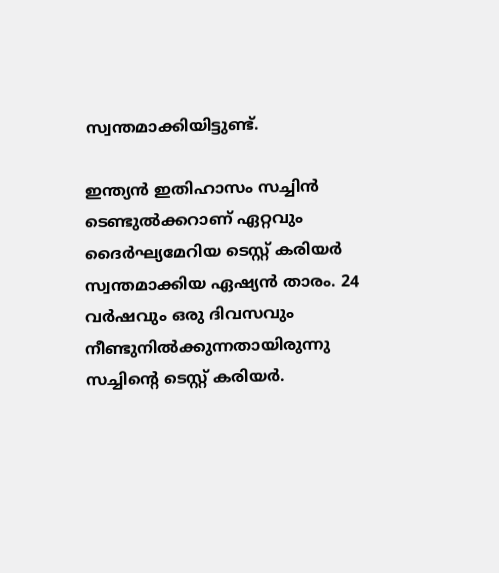സ്വന്തമാക്കിയിട്ടുണ്ട്.

ഇന്ത്യന്‍ ഇതിഹാസം സച്ചിന്‍ ടെണ്ടുല്‍ക്കറാണ് ഏറ്റവും ദൈര്‍ഘ്യമേറിയ ടെസ്റ്റ് കരിയര്‍ സ്വന്തമാക്കിയ ഏഷ്യന്‍ താരം. 24 വര്‍ഷവും ഒരു ദിവസവും നീണ്ടുനില്‍ക്കുന്നതായിരുന്നു സച്ചിന്റെ ടെസ്റ്റ് കരിയര്‍.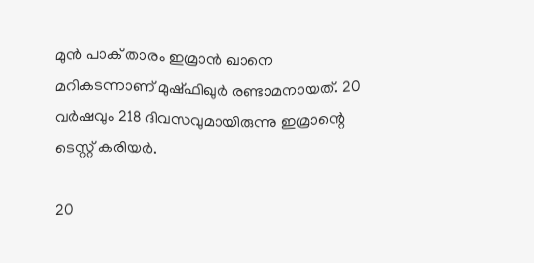മുന്‍ പാക് താരം ഇമ്രാന്‍ ഖാനെ മറികടന്നാണ് മുഷ്ഫിഖുര്‍ രണ്ടാമനായത്. 20 വര്‍ഷവും 218 ദിവസവുമായിരുന്നു ഇമ്രാന്റെ ടെസ്റ്റ് കരിയര്‍.

20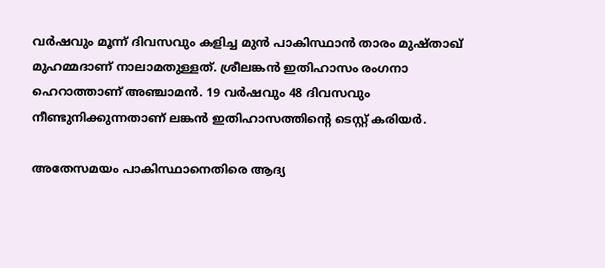വര്‍ഷവും മൂന്ന് ദിവസവും കളിച്ച മുന്‍ പാകിസ്ഥാന്‍ താരം മുഷ്താഖ് മുഹമ്മദാണ് നാലാമതുള്ളത്. ശ്രീലങ്കന്‍ ഇതിഹാസം രംഗനാ ഹെറാത്താണ് അഞ്ചാമന്‍. 19 വര്‍ഷവും 48 ദിവസവും നീണ്ടുനിക്കുന്നതാണ് ലങ്കന്‍ ഇതിഹാസത്തിന്റെ ടെസ്റ്റ് കരിയര്‍.

അതേസമയം പാകിസ്ഥാനെതിരെ ആദ്യ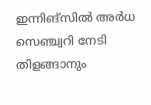ഇന്നിങ്‌സില്‍ അര്‍ധ സെഞ്ച്വറി നേടി തിളങ്ങാനും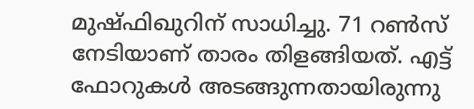മുഷ്ഫിഖുറിന് സാധിച്ചു. 71 റണ്‍സ് നേടിയാണ് താരം തിളങ്ങിയത്. എട്ട് ഫോറുകള്‍ അടങ്ങുന്നതായിരുന്നു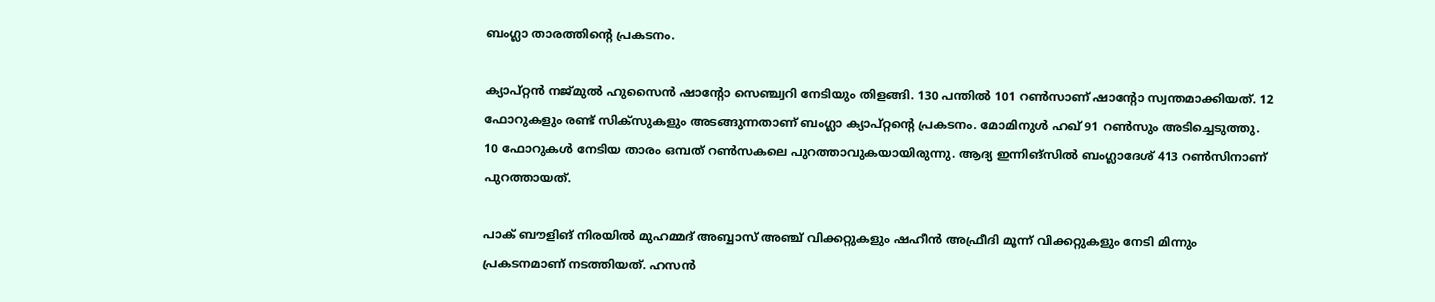ബംഗ്ലാ താരത്തിന്റെ പ്രകടനം.

ക്യാപ്റ്റന്‍ നജ്മുല്‍ ഹുസൈന്‍ ഷാന്റോ സെഞ്ച്വറി നേടിയും തിളങ്ങി. 130 പന്തില്‍ 101 റണ്‍സാണ് ഷാന്റോ സ്വന്തമാക്കിയത്. 12 ഫോറുകളും രണ്ട് സിക്‌സുകളും അടങ്ങുന്നതാണ് ബംഗ്ലാ ക്യാപ്റ്റന്റെ പ്രകടനം. മോമിനുൾ ഹഖ് 91 റണ്‍സും അടിച്ചെടുത്തു. 10 ഫോറുകള്‍ നേടിയ താരം ഒമ്പത് റണ്‍സകലെ പുറത്താവുകയായിരുന്നു. ആദ്യ ഇന്നിങ്‌സില്‍ ബംഗ്ലാദേശ് 413 റണ്‍സിനാണ് പുറത്തായത്.

പാക് ബൗളിങ് നിരയില്‍ മുഹമ്മദ് അബ്ബാസ് അഞ്ച് വിക്കറ്റുകളും ഷഹീന്‍ അഫ്രീദി മൂന്ന് വിക്കറ്റുകളും നേടി മിന്നും പ്രകടനമാണ് നടത്തിയത്. ഹസന്‍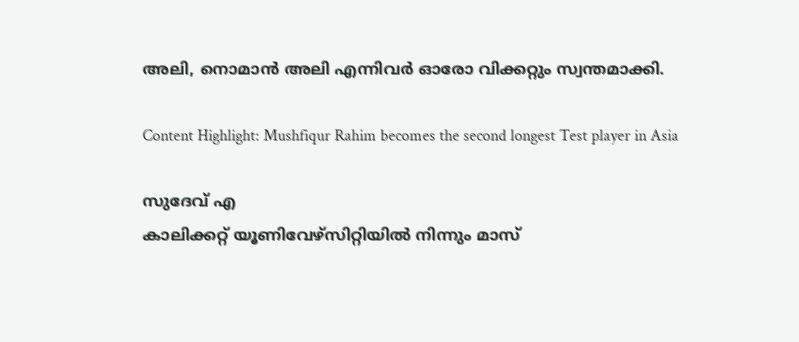അലി, നൊമാന്‍ അലി എന്നിവര്‍ ഓരോ വിക്കറ്റും സ്വന്തമാക്കി.

Content Highlight: Mushfiqur Rahim becomes the second longest Test player in Asia

സുദേവ് എ
കാലിക്കറ്റ് യൂണിവേഴ്‌സിറ്റിയില്‍ നിന്നും മാസ്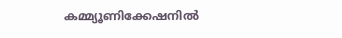കമ്മ്യൂണിക്കേഷനില്‍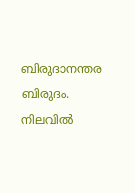ബിരുദാനന്തര ബിരുദം. നിലവില്‍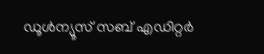ഡൂള്‍ന്യൂസ് സബ് എഡിറ്റര്‍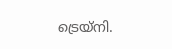ട്രെയ്‌നി.